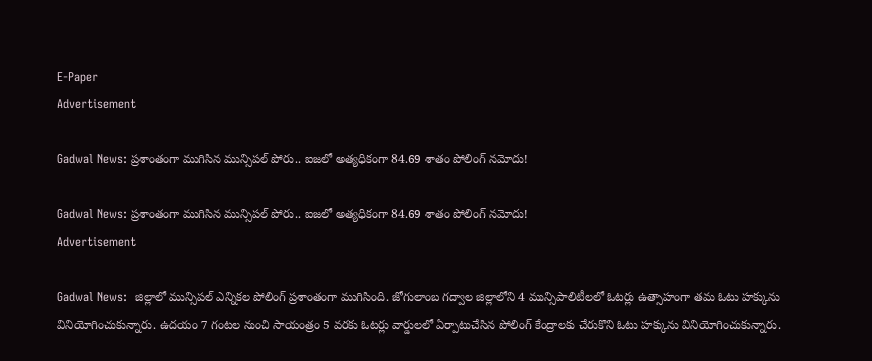E-Paper
Advertisement

Gadwal News: ప్రశాంతంగా ముగిసిన మున్సిపల్ పోరు.. ఐజలో అత్యధికంగా 84.69 శాతం పోలింగ్ నమోదు!

Gadwal News: ప్రశాంతంగా ముగిసిన మున్సిపల్ పోరు.. ఐజలో అత్యధికంగా 84.69 శాతం పోలింగ్ నమోదు!
Advertisement

Gadwal News:  జిల్లాలో మున్సిపల్ ఎన్నికల పోలింగ్ ప్రశాంతంగా ముగిసింది. జోగులాంబ గద్వాల జిల్లాలోని 4 మున్సిపాలిటీలలో ఓటర్లు ఉత్సాహంగా తమ ఓటు హక్కును వినియోగించుకున్నారు. ఉదయం 7 గంటల నుంచి సాయంత్రం 5 వరకు ఓటర్లు వార్డులలో ఏర్పాటుచేసిన పోలింగ్ కేంద్రాలకు చేరుకొని ఓటు హక్కును వినియోగించుకున్నారు.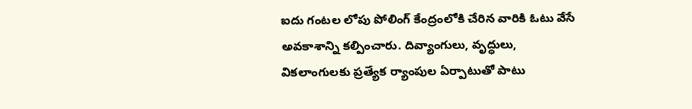ఐదు గంటల లోపు పోలింగ్ కేంద్రంలోకి చేరిన వారికి ఓటు వేసే అవకాశాన్ని కల్పించారు. దివ్యాంగులు, వృద్ధులు, వికలాంగులకు ప్రత్యేక ర్యాంపుల ఏర్పాటుతో పాటు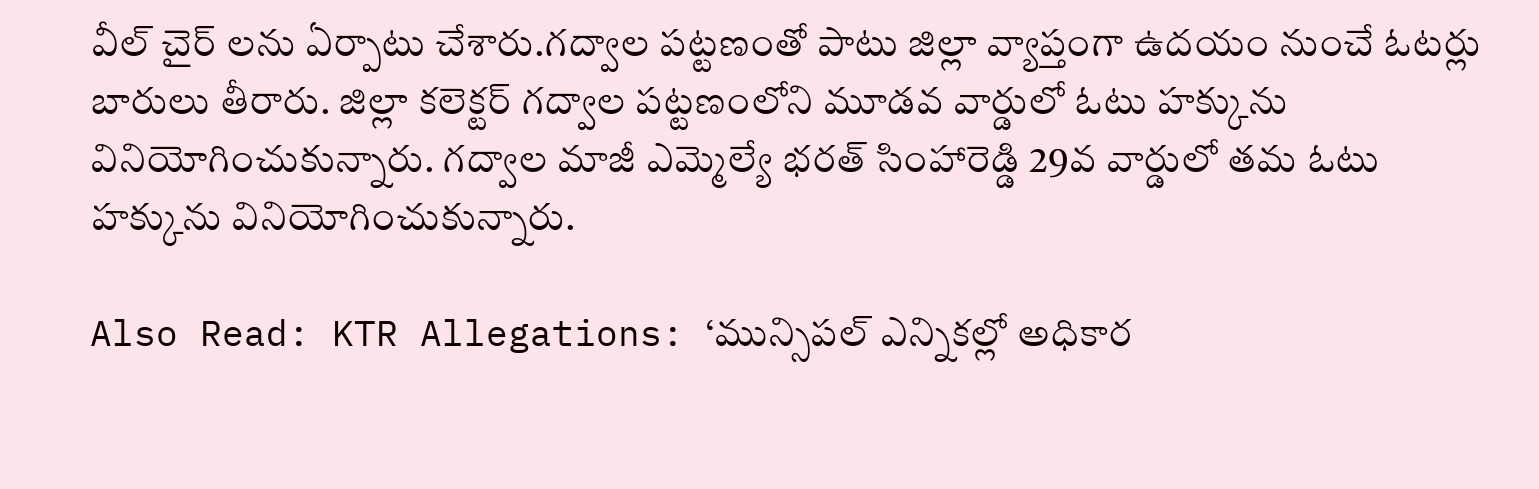వీల్ చైర్ లను ఏర్పాటు చేశారు.గద్వాల పట్టణంతో పాటు జిల్లా వ్యాప్తంగా ఉదయం నుంచే ఓటర్లు బారులు తీరారు. జిల్లా కలెక్టర్ గద్వాల పట్టణంలోని మూడవ వార్డులో ఓటు హక్కును వినియోగించుకున్నారు. గద్వాల మాజీ ఎమ్మెల్యే భరత్ సింహారెడ్డి 29వ వార్డులో తమ ఓటు హక్కును వినియోగించుకున్నారు.

Also Read: KTR Allegations: ‘మున్సిపల్ ఎన్నికల్లో అధికార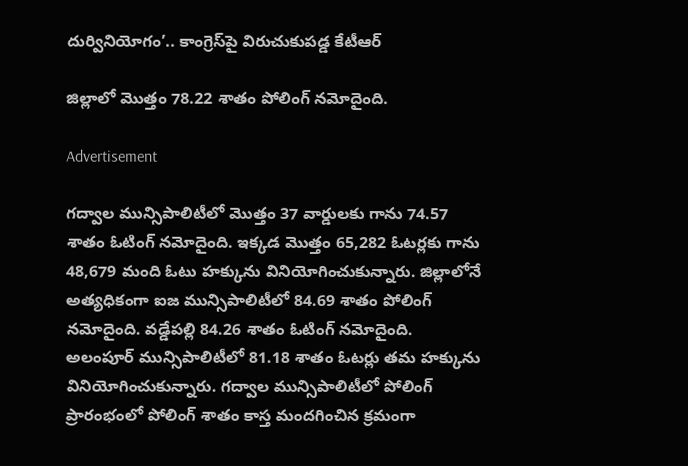దుర్వినియోగం’.. కాంగ్రెస్‌పై విరుచుకుపడ్డ కేటీఆర్

జిల్లాలో మొత్తం 78.22 శాతం పోలింగ్ నమోదైంది.

Advertisement

గద్వాల మున్సిపాలిటీలో మొత్తం 37 వార్డులకు గాను 74.57 శాతం ఓటింగ్ నమోదైంది. ఇక్కడ మొత్తం 65,282 ఓటర్లకు గాను 48,679 మంది ఓటు హక్కును వినియోగించుకున్నారు. జిల్లాలోనే అత్యధికంగా ఐజ మున్సిపాలిటీలో 84.69 శాతం పోలింగ్ నమోదైంది. వడ్డేపల్లి 84.26 శాతం ఓటింగ్ నమోదైంది. అలంపూర్ మున్సిపాలిటీలో 81.18 శాతం ఓటర్లు తమ హక్కును వినియోగించుకున్నారు. గద్వాల మున్సిపాలిటీలో పోలింగ్ ప్రారంభంలో పోలింగ్ శాతం కాస్త మందగించిన క్రమంగా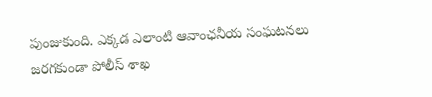పుంజుకుంది. ఎక్కడ ఎలాంటి ఆవాంఛనీయ సంఘటనలు జరగకుండా పోలీస్ శాఖ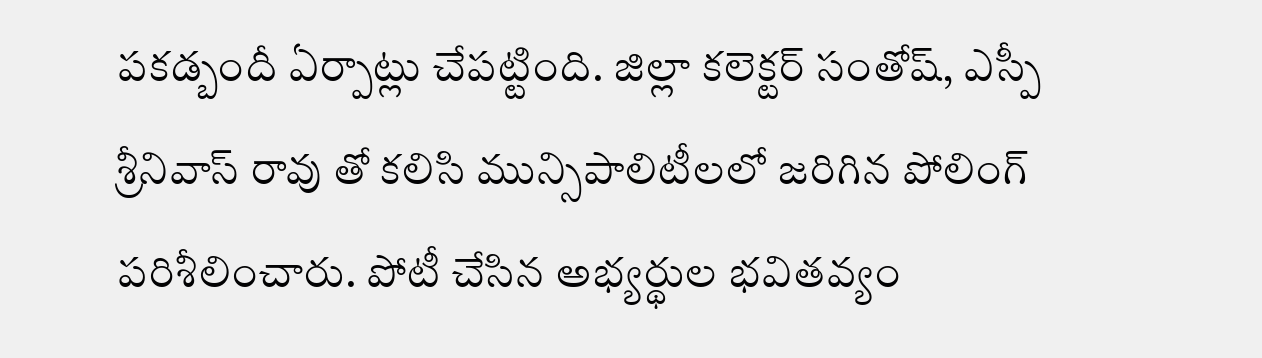పకడ్బందీ ఏర్పాట్లు చేపట్టింది. జిల్లా కలెక్టర్ సంతోష్, ఎస్పీ శ్రీనివాస్ రావు తో కలిసి మున్సిపాలిటీలలో జరిగిన పోలింగ్ పరిశీలించారు. పోటీ చేసిన అభ్యర్థుల భవితవ్యం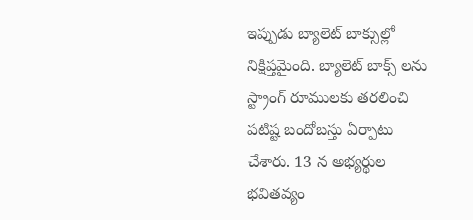ఇప్పుడు బ్యాలెట్ బాక్సుల్లో నిక్షిప్తమైంది. బ్యాలెట్ బాక్స్ లను స్ట్రాంగ్ రూములకు తరలించి పటిష్ట బందోబస్తు ఏర్పాటు చేశారు. 13 న అభ్యర్థుల భవితవ్యం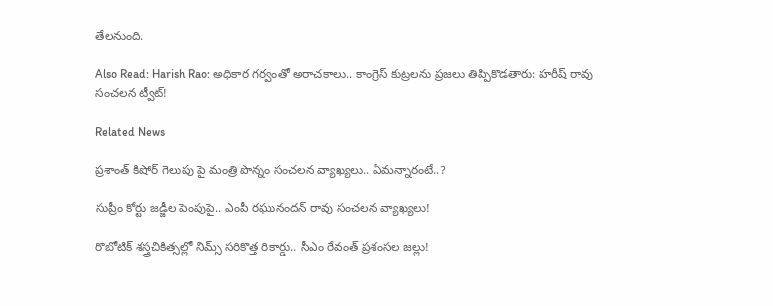తేలనుంది.

Also Read: Harish Rao: అధికార గర్వంతో అరాచకాలు.. కాంగ్రెస్ కుట్రలను ప్రజలు తిప్పికొడతారు: హరీష్ రావు సంచలన ట్వీట్!

Related News

ప్రశాంత్ కిషోర్ గెలుపు పై మంత్రి పొన్నం సంచలన వ్యాఖ్యలు.. ఏమన్నారంటే..?

సుప్రీం కోర్టు జడ్జీల పెంపుపై.. ఎంపీ రఘునందన్ రావు సంచలన వ్యాఖ్యలు!

రొబోటిక్ శస్త్రచికిత్సల్లో నిమ్స్ సరికొత్త రికార్డు.. సీఎం రేవంత్ ప్రశంసల జల్లు!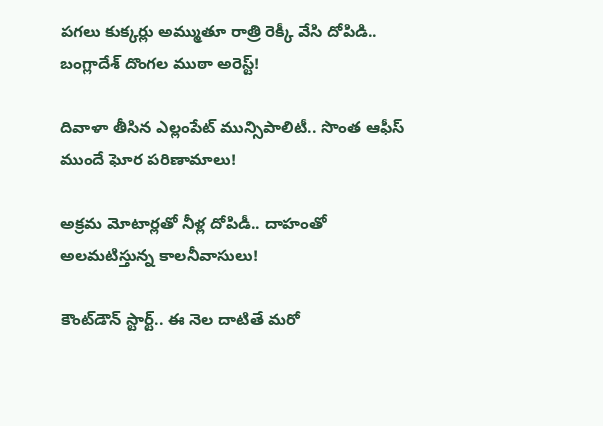పగలు కుక్కర్లు అమ్ముతూ రాత్రి రెక్కీ వేసి దోపిడి.. బంగ్లాదేశ్ దొంగల ముఠా అరెస్ట్!

దివాళా తీసిన ఎల్లంపేట్ మున్సిపాలిటీ.. సొంత ఆఫీస్ ముందే ఘోర పరిణామాలు!

అక్రమ మోటార్లతో నీళ్ల దోపిడీ.. దాహంతో అలమటిస్తున్న కాలనీవాసులు!

కౌంట్‌డౌన్ స్టార్ట్.. ఈ నెల దాటితే మరో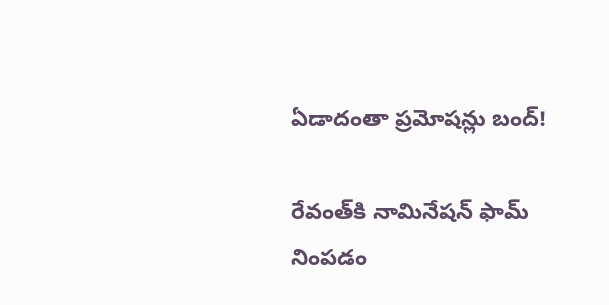ఏడాదంతా ప్రమోషన్లు బంద్!

రేవంత్‌కి నామినేషన్ ఫామ్ నింపడం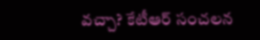వచ్చా? కేటీఆర్ సంచలన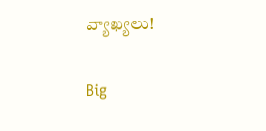వ్యాఖ్యలు!

Big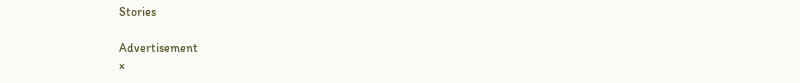Stories

Advertisement
×